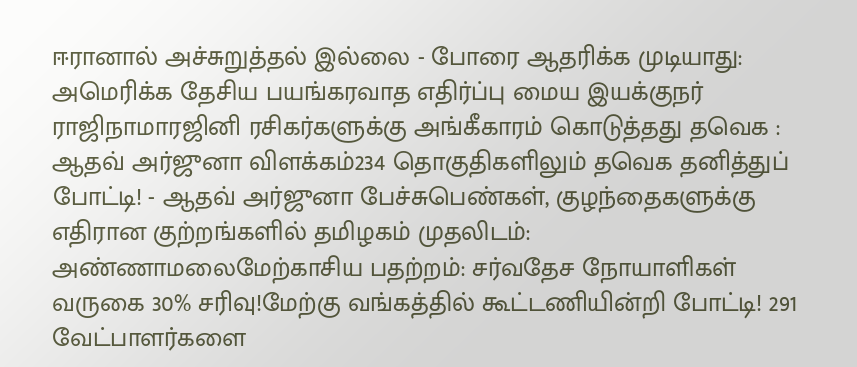ஈரானால் அச்சுறுத்தல் இல்லை - போரை ஆதரிக்க முடியாது: அமெரிக்க தேசிய பயங்கரவாத எதிர்ப்பு மைய இயக்குநர் ராஜிநாமாரஜினி ரசிகர்களுக்கு அங்கீகாரம் கொடுத்தது தவெக : ஆதவ் அர்ஜுனா விளக்கம்234 தொகுதிகளிலும் தவெக தனித்துப் போட்டி! - ஆதவ் அர்ஜுனா பேச்சுபெண்கள், குழந்தைகளுக்கு எதிரான குற்றங்களில் தமிழகம் முதலிடம்: அண்ணாமலைமேற்காசிய பதற்றம்: சர்வதேச நோயாளிகள் வருகை 30% சரிவு!மேற்கு வங்கத்தில் கூட்டணியின்றி போட்டி! 291 வேட்பாளர்களை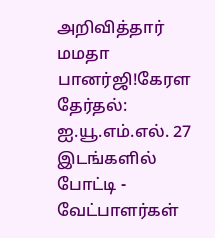அறிவித்தார் மமதா பானர்ஜி!கேரள தேர்தல்: ஐ.யூ.எம்.எல். 27 இடங்களில் போட்டி - வேட்பாளர்கள்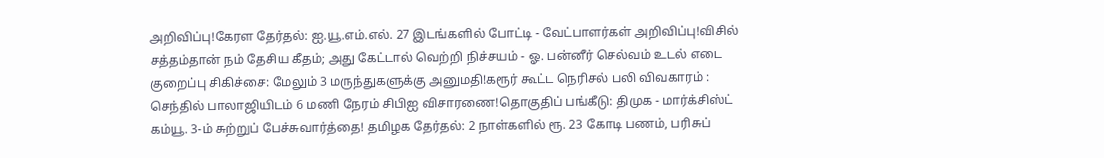அறிவிப்பு!கேரள தேர்தல்: ஐ.யூ.எம்.எல். 27 இடங்களில் போட்டி - வேட்பாளர்கள் அறிவிப்பு!விசில் சத்தம்தான் நம் தேசிய கீதம்; அது கேட்டால் வெற்றி நிச்சயம் - ஓ. பன்னீர் செல்வம் உடல் எடை குறைப்பு சிகிச்சை: மேலும் 3 மருந்துகளுக்கு அனுமதி!கரூர் கூட்ட நெரிசல் பலி விவகாரம் : செந்தில் பாலாஜியிடம் 6 மணி நேரம் சிபிஐ விசாரணை!தொகுதிப் பங்கீடு: திமுக - மார்க்சிஸ்ட் கம்யூ. 3-ம் சுற்றுப் பேச்சுவார்த்தை! தமிழக தேர்தல்: 2 நாள்களில் ரூ. 23 கோடி பணம், பரிசுப்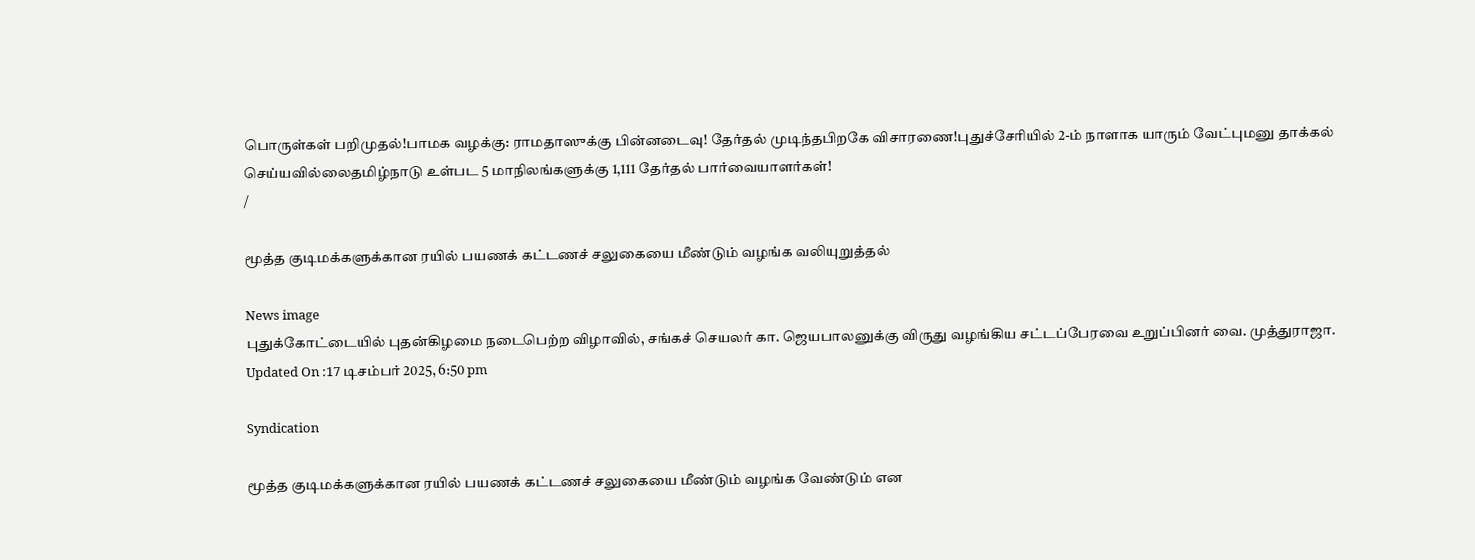பொருள்கள் பறிமுதல்!பாமக வழக்கு: ராமதாஸுக்கு பின்னடைவு! தேர்தல் முடிந்தபிறகே விசாரணை!புதுச்சேரியில் 2-ம் நாளாக யாரும் வேட்புமனு தாக்கல் செய்யவில்லைதமிழ்நாடு உள்பட 5 மாநிலங்களுக்கு 1,111 தேர்தல் பார்வையாளர்கள்!
/

மூத்த குடிமக்களுக்கான ரயில் பயணக் கட்டணச் சலுகையை மீண்டும் வழங்க வலியுறுத்தல்

News image
புதுக்கோட்டையில் புதன்கிழமை நடைபெற்ற விழாவில், சங்கச் செயலர் கா. ஜெயபாலனுக்கு விருது வழங்கிய சட்டப்பேரவை உறுப்பினர் வை. முத்துராஜா.
Updated On :17 டிசம்பர் 2025, 6:50 pm

Syndication

மூத்த குடிமக்களுக்கான ரயில் பயணக் கட்டணச் சலுகையை மீண்டும் வழங்க வேண்டும் என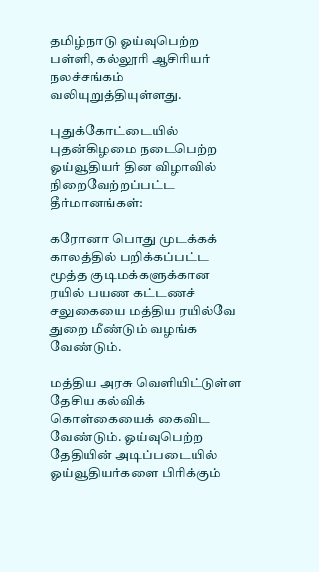தமிழ்நாடு ஓய்வுபெற்ற பள்ளி, கல்லூரி ஆசிரியர் நலச்சங்கம் வலியுறுத்தியுள்ளது.

புதுக்கோட்டையில் புதன்கிழமை நடைபெற்ற ஓய்வூதியர் தின விழாவில் நிறைவேற்றப்பட்ட தீர்மானங்கள்:

கரோனா பொது முடக்கக் காலத்தில் பறிக்கப்பட்ட மூத்த குடிமக்களுக்கான ரயில் பயண கட்டணச் சலுகையை மத்திய ரயில்வே துறை மீண்டும் வழங்க வேண்டும்.

மத்திய அரசு வெளியிட்டுள்ள தேசிய கல்விக் கொள்கையைக் கைவிட வேண்டும். ஓய்வுபெற்ற தேதியின் அடிப்படையில் ஓய்வூதியர்களை பிரிக்கும்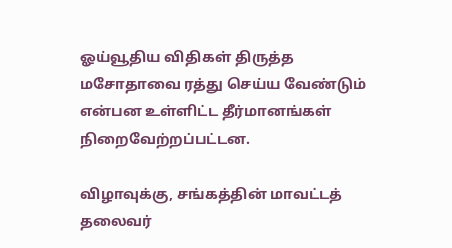ஓய்வூதிய விதிகள் திருத்த மசோதாவை ரத்து செய்ய வேண்டும் என்பன உள்ளிட்ட தீர்மானங்கள் நிறைவேற்றப்பட்டன.

விழாவுக்கு, சங்கத்தின் மாவட்டத் தலைவர்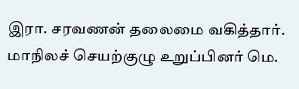இரா. சரவணன் தலைமை வகித்தார். மாநிலச் செயற்குழு உறுப்பினர் மெ.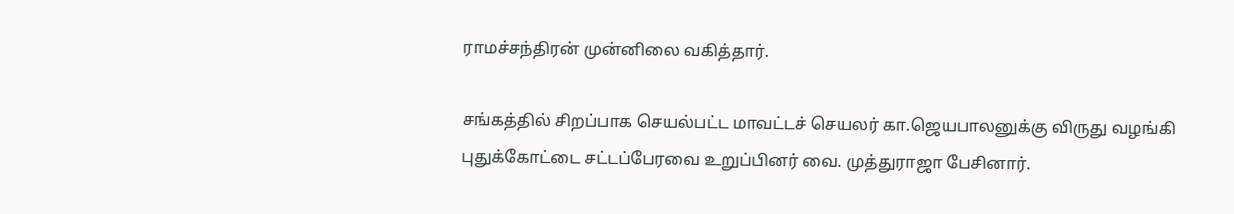ராமச்சந்திரன் முன்னிலை வகித்தார்.

சங்கத்தில் சிறப்பாக செயல்பட்ட மாவட்டச் செயலர் கா.ஜெயபாலனுக்கு விருது வழங்கி புதுக்கோட்டை சட்டப்பேரவை உறுப்பினர் வை. முத்துராஜா பேசினார்.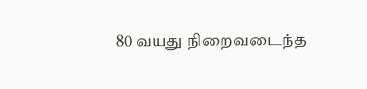80 வயது நிறைவடைந்த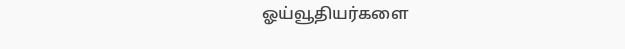ஓய்வூதியர்களை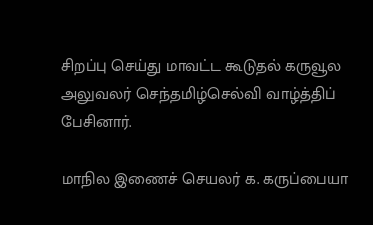சிறப்பு செய்து மாவட்ட கூடுதல் கருவூல அலுவலர் செந்தமிழ்செல்வி வாழ்த்திப் பேசினார்.

மாநில இணைச் செயலர் க. கருப்பையா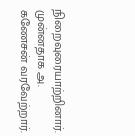நிறைவுரையாற்றினார். முன்னதாக அ. கணேசன் வரவேற்றார்.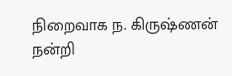நிறைவாக ந. கிருஷ்ணன் நன்றி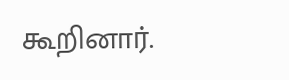கூறினார்.